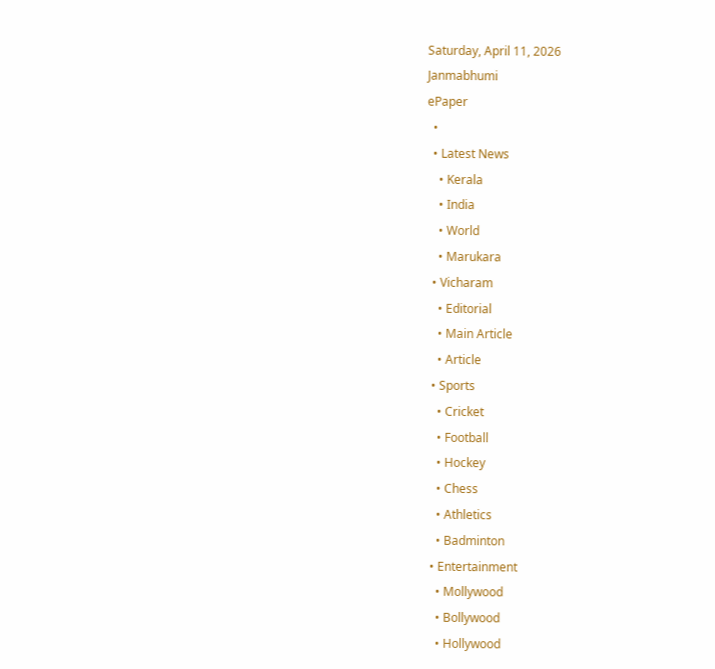Saturday, April 11, 2026
Janmabhumi
ePaper
  •
  • Latest News
    • Kerala
    • India
    • World
    • Marukara
  • Vicharam
    • Editorial
    • Main Article
    • Article
  • Sports
    • Cricket
    • Football
    • Hockey
    • Chess
    • Athletics
    • Badminton
  • Entertainment
    • Mollywood
    • Bollywood
    • Hollywood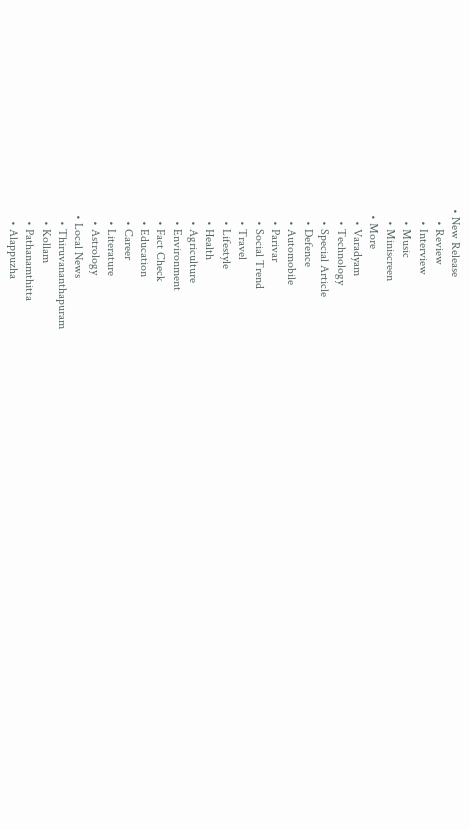• New Release
    • Review
    • Interview
    • Music
    • Miniscreen
  • More
    • Varadyam
    • Technology
    • Special Article
    • Defence
    • Automobile
    • Parivar
    • Social Trend
    • Travel
    • Lifestyle
    • Health
    • Agriculture
    • Environment
    • Fact Check
    • Education
    • Career
    • Literature
    • Astrology
  • Local News
    • Thiruvananthapuram
    • Kollam
    • Pathanamthitta
    • Alappuzha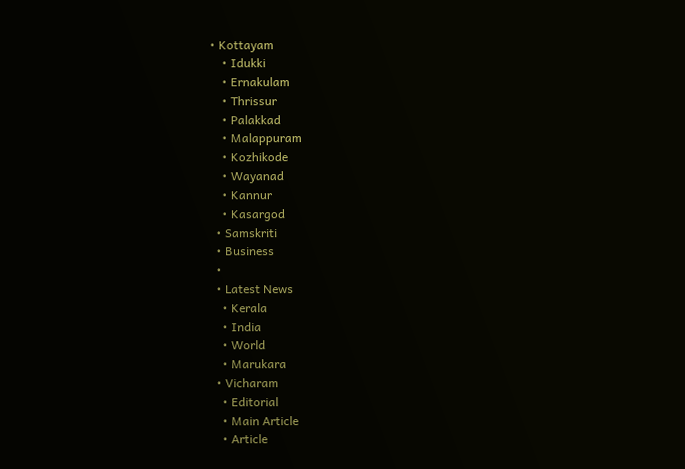• Kottayam
    • Idukki
    • Ernakulam
    • Thrissur
    • Palakkad
    • Malappuram
    • Kozhikode
    • Wayanad
    • Kannur
    • Kasargod
  • Samskriti
  • Business
  •
  • Latest News
    • Kerala
    • India
    • World
    • Marukara
  • Vicharam
    • Editorial
    • Main Article
    • Article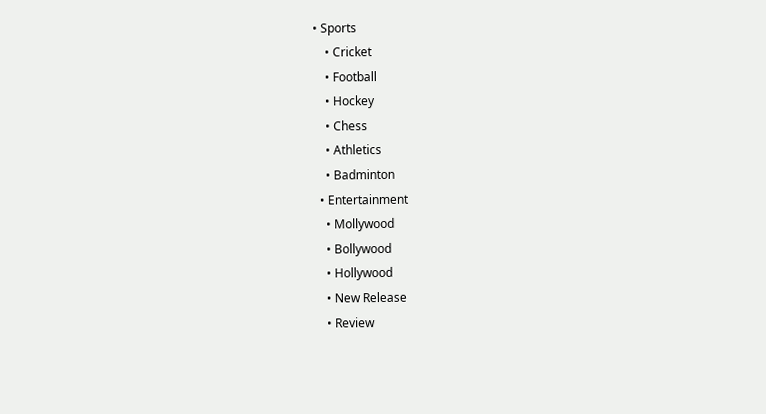• Sports
    • Cricket
    • Football
    • Hockey
    • Chess
    • Athletics
    • Badminton
  • Entertainment
    • Mollywood
    • Bollywood
    • Hollywood
    • New Release
    • Review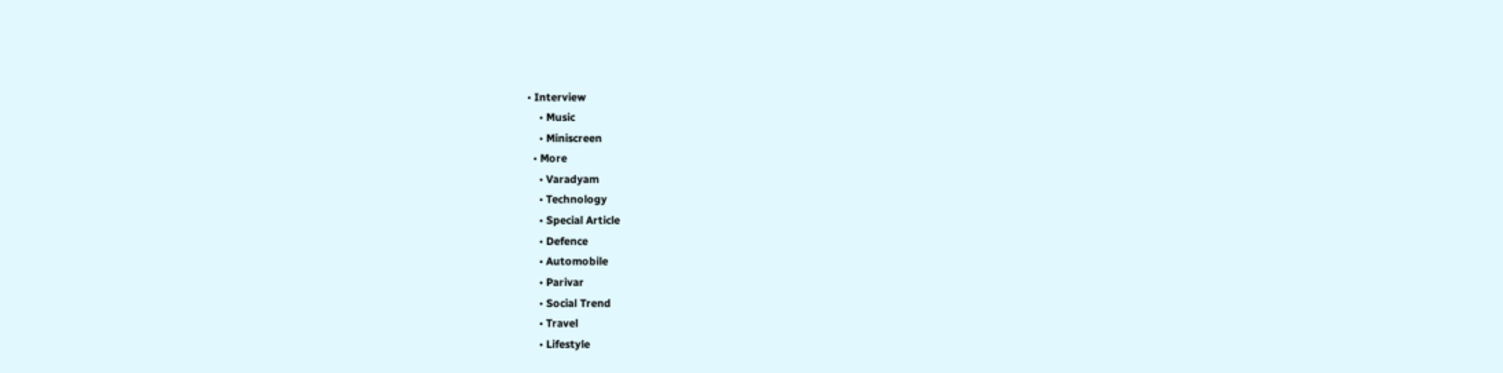• Interview
    • Music
    • Miniscreen
  • More
    • Varadyam
    • Technology
    • Special Article
    • Defence
    • Automobile
    • Parivar
    • Social Trend
    • Travel
    • Lifestyle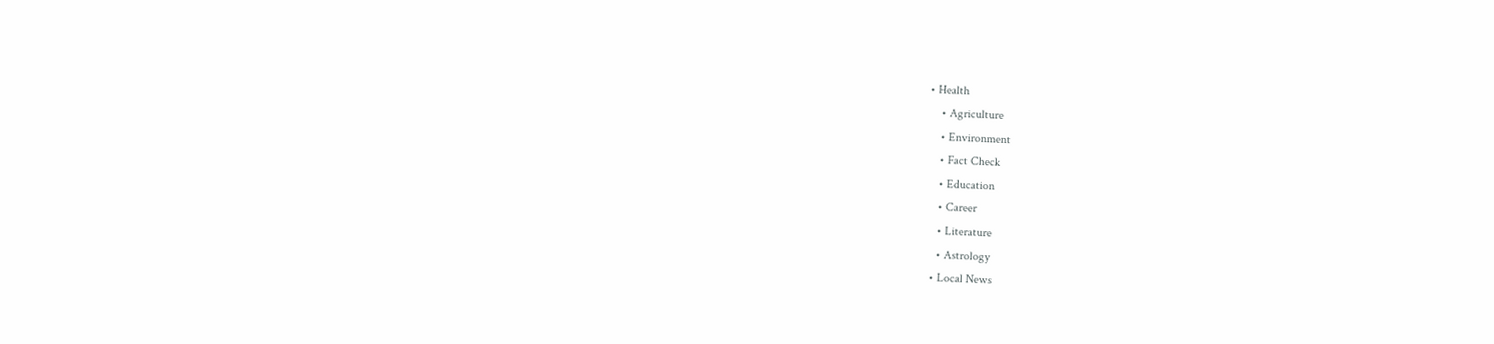• Health
    • Agriculture
    • Environment
    • Fact Check
    • Education
    • Career
    • Literature
    • Astrology
  • Local News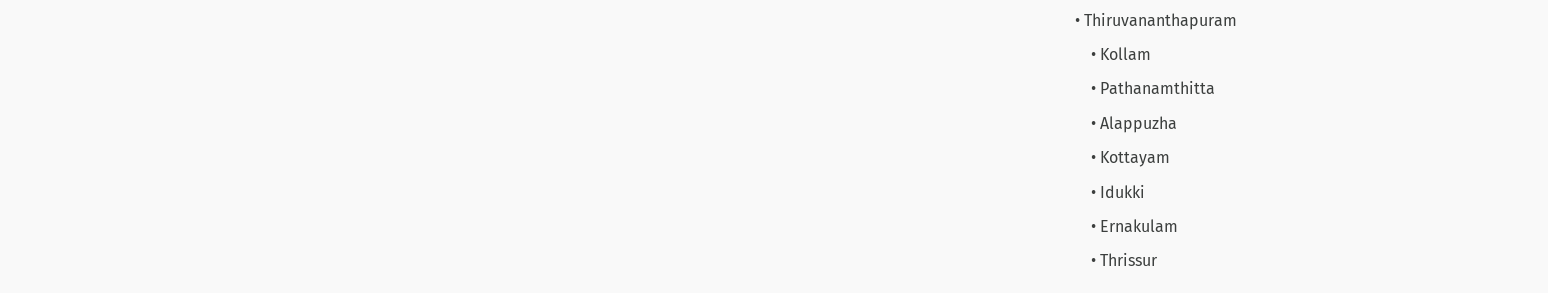• Thiruvananthapuram
    • Kollam
    • Pathanamthitta
    • Alappuzha
    • Kottayam
    • Idukki
    • Ernakulam
    • Thrissur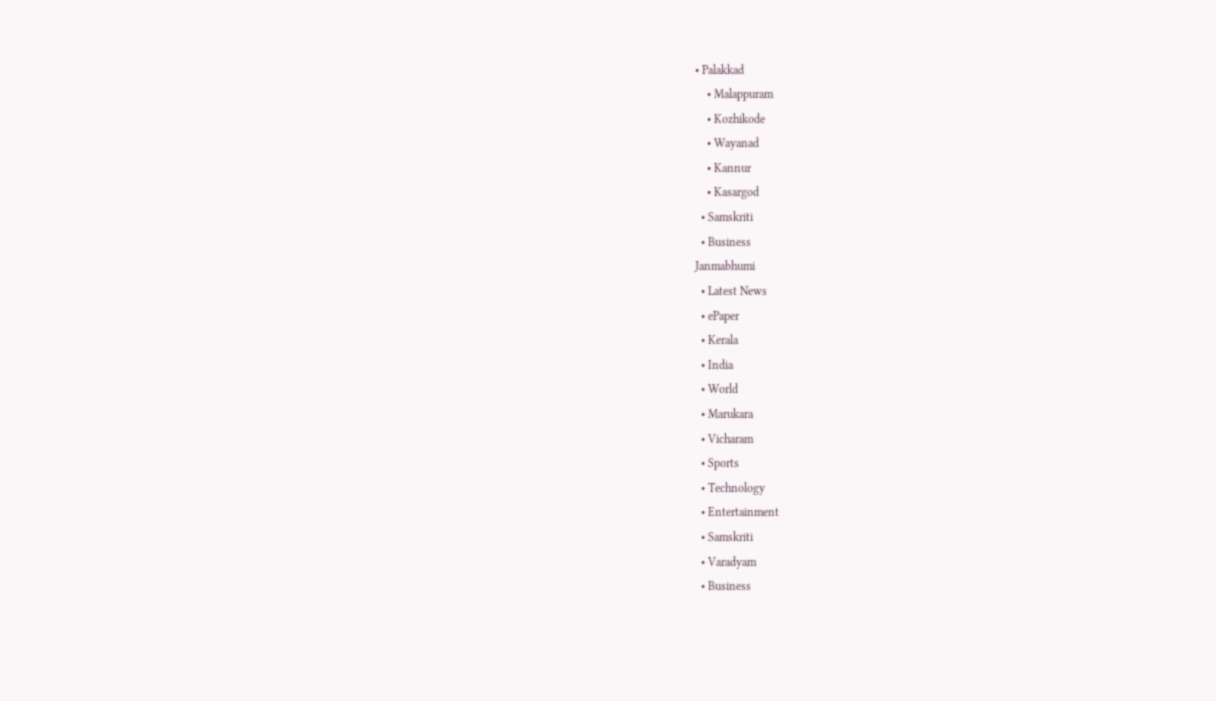• Palakkad
    • Malappuram
    • Kozhikode
    • Wayanad
    • Kannur
    • Kasargod
  • Samskriti
  • Business
Janmabhumi
  • Latest News
  • ePaper
  • Kerala
  • India
  • World
  • Marukara
  • Vicharam
  • Sports
  • Technology
  • Entertainment
  • Samskriti
  • Varadyam
  • Business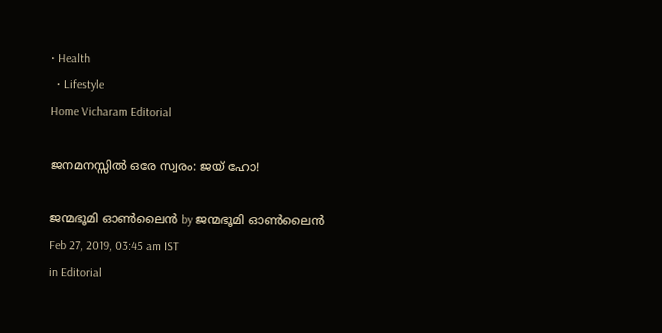• Health
  • Lifestyle
Home Vicharam Editorial

ജനമനസ്സില്‍ ഒരേ സ്വരം: ജയ് ഹോ!

ജന്മഭൂമി ഓണ്‍ലൈന്‍ by ജന്മഭൂമി ഓണ്‍ലൈന്‍
Feb 27, 2019, 03:45 am IST
in Editorial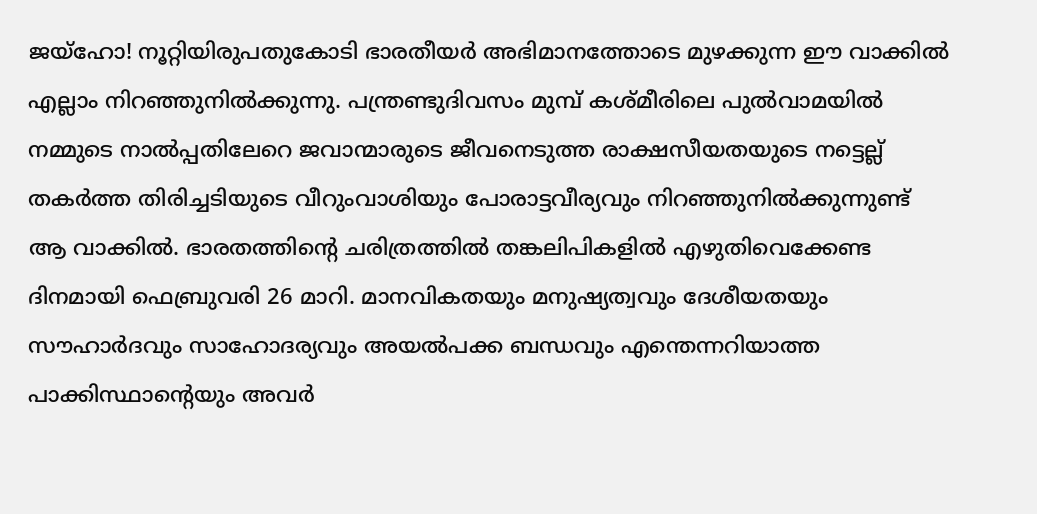ജയ്ഹോ! നൂറ്റിയിരുപതുകോടി ഭാരതീയര്‍ അഭിമാനത്തോടെ മുഴക്കുന്ന ഈ വാക്കില്‍ എല്ലാം നിറഞ്ഞുനില്‍ക്കുന്നു. പന്ത്രണ്ടുദിവസം മുമ്പ് കശ്മീരിലെ പുല്‍വാമയില്‍ നമ്മുടെ നാല്‍പ്പതിലേറെ ജവാന്മാരുടെ ജീവനെടുത്ത രാക്ഷസീയതയുടെ നട്ടെല്ല് തകര്‍ത്ത തിരിച്ചടിയുടെ വീറുംവാശിയും പോരാട്ടവീര്യവും നിറഞ്ഞുനില്‍ക്കുന്നുണ്ട് ആ വാക്കില്‍. ഭാരതത്തിന്റെ ചരിത്രത്തില്‍ തങ്കലിപികളില്‍ എഴുതിവെക്കേണ്ട ദിനമായി ഫെബ്രുവരി 26 മാറി. മാനവികതയും മനുഷ്യത്വവും ദേശീയതയും സൗഹാര്‍ദവും സാഹോദര്യവും അയല്‍പക്ക ബന്ധവും എന്തെന്നറിയാത്ത പാക്കിസ്ഥാന്റെയും അവര്‍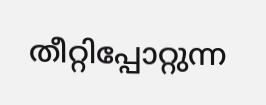തീറ്റിപ്പോറ്റുന്ന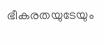ഭീകരതയുടേയും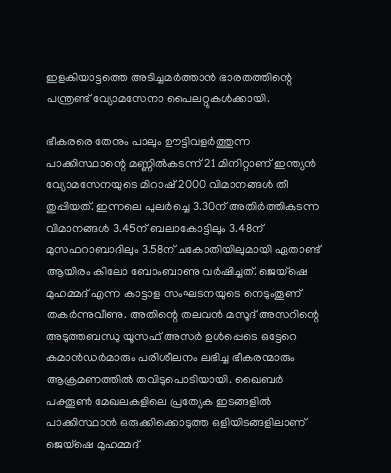ഇളകിയാട്ടത്തെ അടിച്ചമര്‍ത്താന്‍ ഭാരതത്തിന്റെ പന്ത്രണ്ട് വ്യോമസേനാ പൈലറ്റുകള്‍ക്കായി.

ഭീകരരെ തേനും പാലും ഊട്ടിവളര്‍ത്തുന്ന പാക്കിസ്ഥാന്റെ മണ്ണില്‍കടന്ന് 21 മിനിറ്റാണ് ഇന്ത്യന്‍ വ്യോമസേനയുടെ മിറാഷ് 2000 വിമാനങ്ങള്‍ തീ തുപ്പിയത്. ഇന്നലെ പുലര്‍ച്ചെ 3.30ന് അതിര്‍ത്തികടന്ന വിമാനങ്ങള്‍ 3.45ന് ബലാകോട്ടിലും 3.48ന് മുസഫറാബാദിലും 3.58ന് ചകോതിയിലുമായി ഏതാണ്ട് ആയിരം കിലോ ബോംബാണു വര്‍ഷിച്ചത്. ജെയ്ഷെ മുഹമ്മദ് എന്ന കാട്ടാള സംഘടനയുടെ നെടുംതൂണ് തകര്‍ന്നുവീണു. അതിന്റെ തലവന്‍ മസൂദ് അസറിന്റെ അടുത്തബന്ധു യൂസഫ് അസര്‍ ഉള്‍പ്പെടെ ഒട്ടേറെ കമാന്‍ഡര്‍മാരും പരിശീലനം ലഭിച്ച ഭീകരന്മാരും ആക്രമണത്തില്‍ തവിടുപൊടിയായി. ഖൈബര്‍ പക്തൂണ്‍ മേഖലകളിലെ പ്രത്യേക ഇടങ്ങളില്‍ പാക്കിസ്ഥാന്‍ ഒരുക്കിക്കൊടുത്ത ഒളിയിടങ്ങളിലാണ് ജെയ്ഷെ മുഹമ്മദ്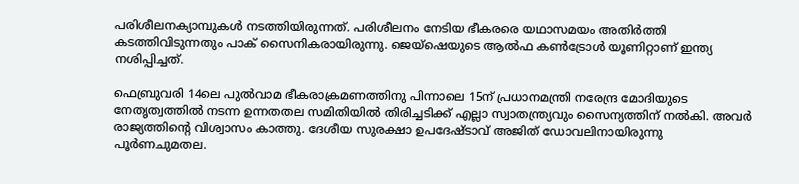പരിശീലനക്യാമ്പുകള്‍ നടത്തിയിരുന്നത്. പരിശീലനം നേടിയ ഭീകരരെ യഥാസമയം അതിര്‍ത്തി കടത്തിവിടുന്നതും പാക് സൈനികരായിരുന്നു. ജെയ്ഷെയുടെ ആല്‍ഫ കണ്‍ട്രോള്‍ യൂണിറ്റാണ് ഇന്ത്യ നശിപ്പിച്ചത്.

ഫെബ്രുവരി 14ലെ പുല്‍വാമ ഭീകരാക്രമണത്തിനു പിന്നാലെ 15ന് പ്രധാനമന്ത്രി നരേന്ദ്ര മോദിയുടെ നേതൃത്വത്തില്‍ നടന്ന ഉന്നതതല സമിതിയില്‍ തിരിച്ചടിക്ക് എല്ലാ സ്വാതന്ത്ര്യവും സൈന്യത്തിന് നല്‍കി. അവര്‍ രാജ്യത്തിന്റെ വിശ്വാസം കാത്തു. ദേശീയ സുരക്ഷാ ഉപദേഷ്ടാവ് അജിത് ഡോവലിനായിരുന്നു പൂര്‍ണചുമതല.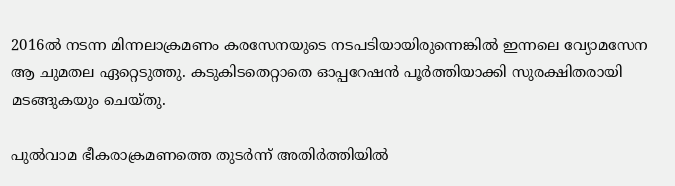2016ല്‍ നടന്ന മിന്നലാക്രമണം കരസേനയുടെ നടപടിയായിരുന്നെങ്കില്‍ ഇന്നലെ വ്യോമസേന ആ ചുമതല ഏറ്റെടുത്തു. കടുകിടതെറ്റാതെ ഓപ്പറേഷന്‍ പൂര്‍ത്തിയാക്കി സുരക്ഷിതരായി മടങ്ങുകയും ചെയ്തു.

പുല്‍വാമ ഭീകരാക്രമണത്തെ തുടര്‍ന്ന് അതിര്‍ത്തിയില്‍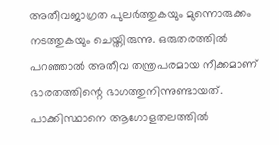അതീവജാഗ്രത പുലര്‍ത്തുകയും മുന്നൊരുക്കം നടത്തുകയും ചെയ്തിരുന്നു. ഒരുതരത്തില്‍ പറഞ്ഞാല്‍ അതീവ തന്ത്രപരമായ നീക്കമാണ് ഭാരതത്തിന്റെ ഭാഗത്തുനിന്നുണ്ടായത്. പാക്കിസ്ഥാനെ ആഗോളതലത്തില്‍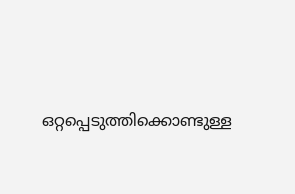ഒറ്റപ്പെടുത്തിക്കൊണ്ടുള്ള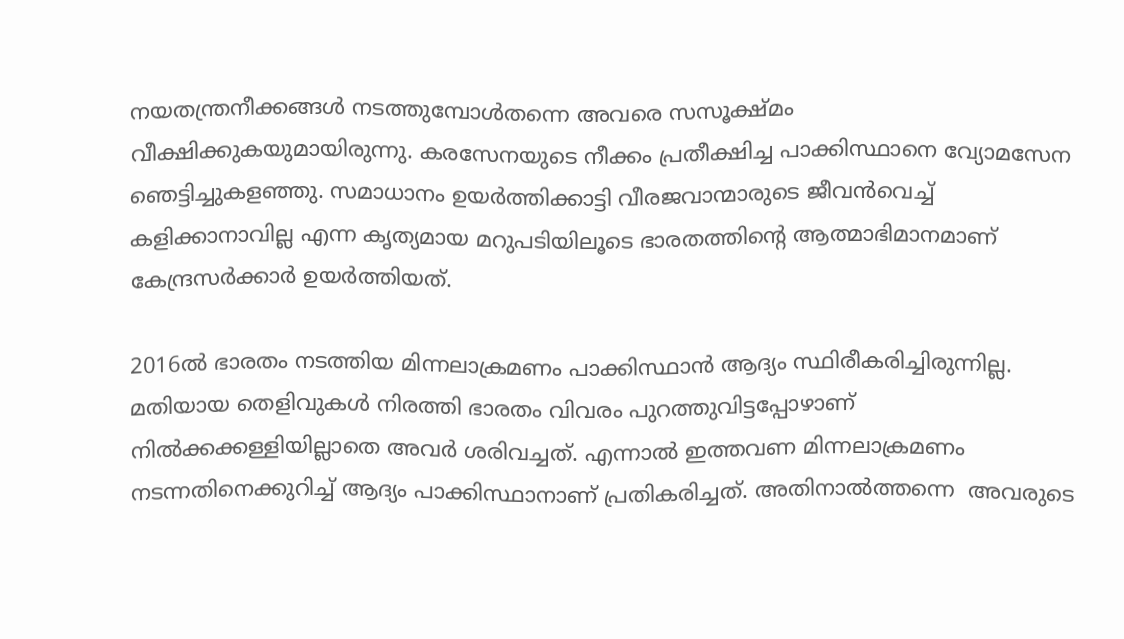നയതന്ത്രനീക്കങ്ങള്‍ നടത്തുമ്പോള്‍തന്നെ അവരെ സസൂക്ഷ്മം വീക്ഷിക്കുകയുമായിരുന്നു. കരസേനയുടെ നീക്കം പ്രതീക്ഷിച്ച പാക്കിസ്ഥാനെ വ്യോമസേന ഞെട്ടിച്ചുകളഞ്ഞു. സമാധാനം ഉയര്‍ത്തിക്കാട്ടി വീരജവാന്മാരുടെ ജീവന്‍വെച്ച്  കളിക്കാനാവില്ല എന്ന കൃത്യമായ മറുപടിയിലൂടെ ഭാരതത്തിന്റെ ആത്മാഭിമാനമാണ് കേന്ദ്രസര്‍ക്കാര്‍ ഉയര്‍ത്തിയത്.

2016ല്‍ ഭാരതം നടത്തിയ മിന്നലാക്രമണം പാക്കിസ്ഥാന്‍ ആദ്യം സ്ഥിരീകരിച്ചിരുന്നില്ല. മതിയായ തെളിവുകള്‍ നിരത്തി ഭാരതം വിവരം പുറത്തുവിട്ടപ്പോഴാണ് നില്‍ക്കക്കള്ളിയില്ലാതെ അവര്‍ ശരിവച്ചത്. എന്നാല്‍ ഇത്തവണ മിന്നലാക്രമണം നടന്നതിനെക്കുറിച്ച് ആദ്യം പാക്കിസ്ഥാനാണ് പ്രതികരിച്ചത്. അതിനാല്‍ത്തന്നെ  അവരുടെ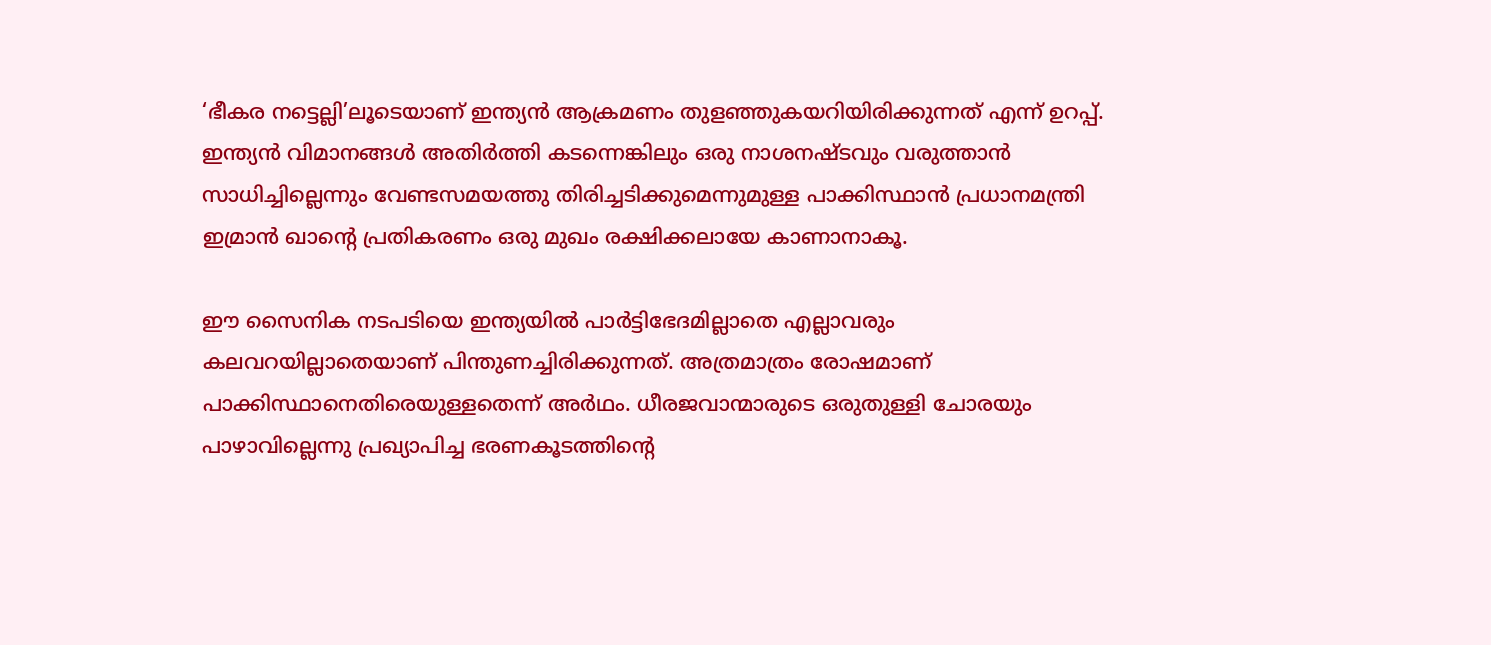‘ഭീകര നട്ടെല്ലി’ലൂടെയാണ് ഇന്ത്യന്‍ ആക്രമണം തുളഞ്ഞുകയറിയിരിക്കുന്നത് എന്ന് ഉറപ്പ്. ഇന്ത്യന്‍ വിമാനങ്ങള്‍ അതിര്‍ത്തി കടന്നെങ്കിലും ഒരു നാശനഷ്ടവും വരുത്താന്‍ സാധിച്ചില്ലെന്നും വേണ്ടസമയത്തു തിരിച്ചടിക്കുമെന്നുമുള്ള പാക്കിസ്ഥാന്‍ പ്രധാനമന്ത്രി ഇമ്രാന്‍ ഖാന്റെ പ്രതികരണം ഒരു മുഖം രക്ഷിക്കലായേ കാണാനാകൂ.

ഈ സൈനിക നടപടിയെ ഇന്ത്യയില്‍ പാര്‍ട്ടിഭേദമില്ലാതെ എല്ലാവരും കലവറയില്ലാതെയാണ് പിന്തുണച്ചിരിക്കുന്നത്. അത്രമാത്രം രോഷമാണ് പാക്കിസ്ഥാനെതിരെയുള്ളതെന്ന് അര്‍ഥം. ധീരജവാന്മാരുടെ ഒരുതുള്ളി ചോരയും പാഴാവില്ലെന്നു പ്രഖ്യാപിച്ച ഭരണകൂടത്തിന്റെ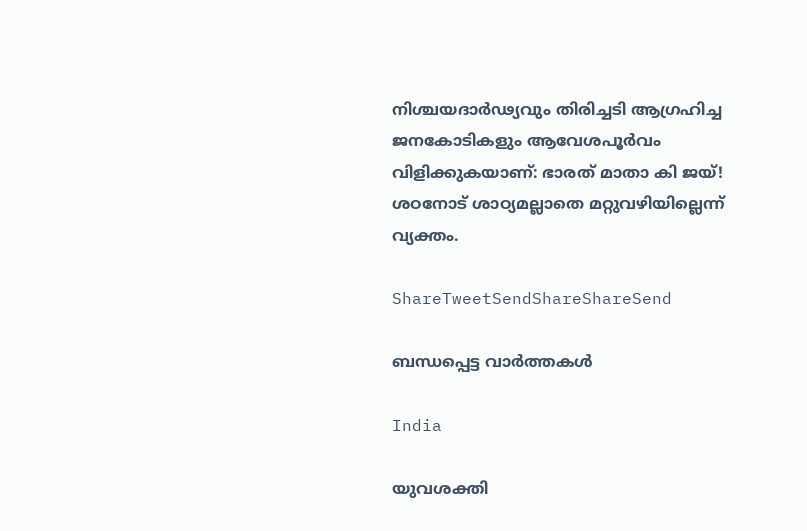നിശ്ചയദാര്‍ഢ്യവും തിരിച്ചടി ആഗ്രഹിച്ച ജനകോടികളും ആവേശപൂര്‍വം വിളിക്കുകയാണ്: ഭാരത് മാതാ കി ജയ്! ശഠനോട് ശാഠ്യമല്ലാതെ മറ്റുവഴിയില്ലെന്ന് വ്യക്തം.

ShareTweetSendShareShareSend

ബന്ധപ്പെട്ട വാര്‍ത്തകള്‍

India

യുവശക്തി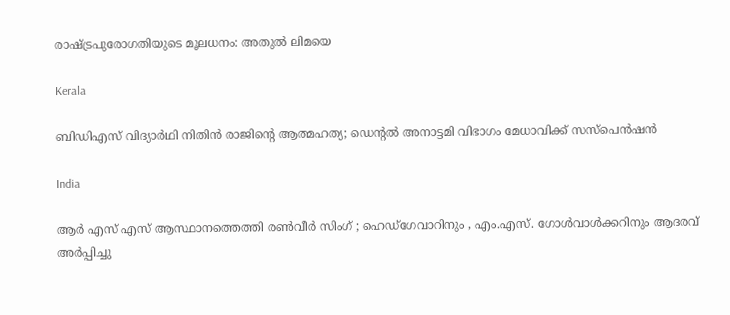രാഷ്‌ട്രപുരോഗതിയുടെ മൂലധനം: അതുല്‍ ലിമയെ

Kerala

ബിഡിഎസ് വിദ്യാർഥി നിതിൻ രാജിന്റെ ആത്മഹത്യ; ഡെൻ്റൽ അനാട്ടമി വിഭാഗം മേധാവിക്ക് സസ്പെൻഷൻ

India

ആർ എസ് എസ് ആസ്ഥാനത്തെത്തി രൺവീർ സിംഗ് ; ഹെഡ്‌ഗേവാറിനും , എം.എസ്. ഗോൾവാൾക്കറിനും ആദരവ് അർപ്പിച്ചു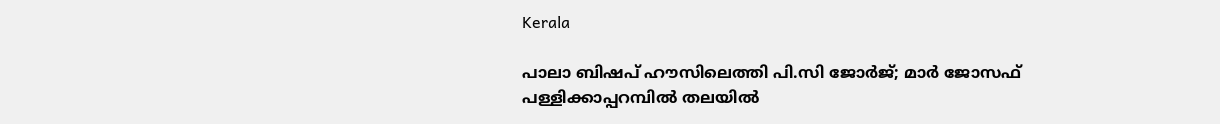Kerala

പാലാ ബിഷപ് ഹൗസിലെത്തി പി.സി ജോർജ്; മാർ ജോസഫ് പള്ളിക്കാപ്പറമ്പിൽ തലയിൽ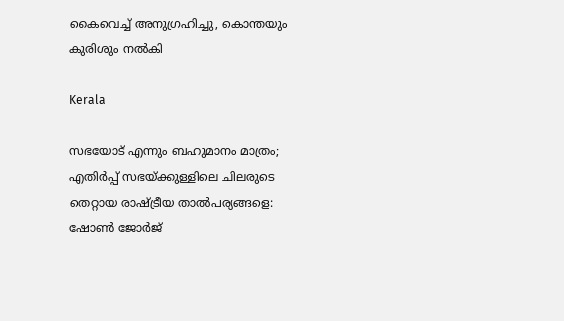കൈവെച്ച് അനുഗ്രഹിച്ചു, കൊന്തയും കുരിശും നൽകി

Kerala

സഭയോട് എന്നും ബഹുമാനം മാത്രം; എതിർപ്പ് സഭയ്‌ക്കുള്ളിലെ ചിലരുടെ തെറ്റായ രാഷ്‌ട്രീയ താൽപര്യങ്ങളെ: ഷോൺ ജോർജ്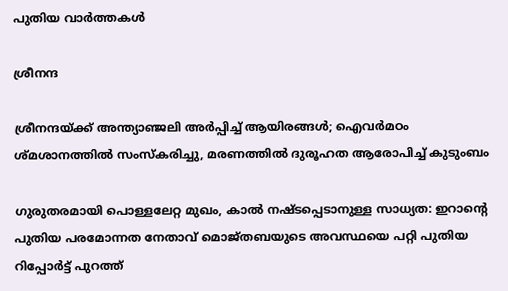പുതിയ വാര്‍ത്തകള്‍

ശ്രീനന്ദ

ശ്രീനന്ദയ്‌ക്ക് അന്ത്യാഞ്ജലി അര്‍പ്പിച്ച് ആയിരങ്ങൾ; ഐവര്‍മഠം ശ്മശാനത്തിൽ സംസ്കരിച്ചു, മരണത്തിൽ ദുരൂഹത ആരോപിച്ച് കുടുംബം

ഗുരുതരമായി പൊള്ളലേറ്റ മുഖം, കാൽ നഷ്ടപ്പെടാനുള്ള സാധ്യത: ഇറാന്റെ പുതിയ പരമോന്നത നേതാവ് മൊജ്തബയുടെ അവസ്ഥയെ പറ്റി പുതിയ റിപ്പോർട്ട് പുറത്ത്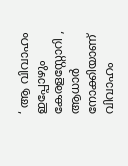‘ ആ വിവാഹം ഇപ്പോഴും കേരളസ്റ്റോറി , ആധാർ നോക്കിയാണ് വിവാഹം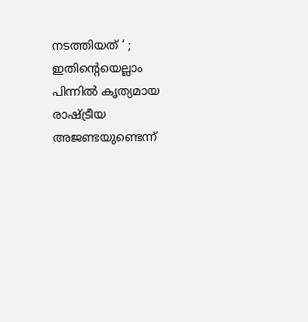നടത്തിയത് ‘ ; ഇതിന്റെയെല്ലാം പിന്നിൽ കൃത്യമായ രാഷ്‌ട്രീയ അജണ്ടയുണ്ടെന്ന്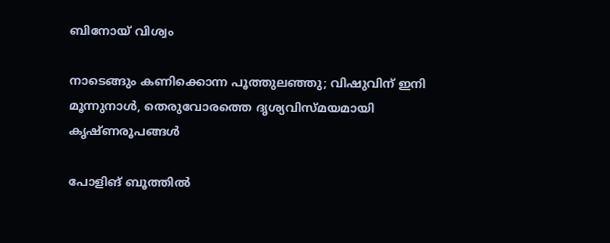ബിനോയ് വിശ്വം

നാടെങ്ങും കണിക്കൊന്ന പൂത്തുലഞ്ഞു; വിഷുവിന് ഇനി മൂന്നുനാള്‍, തെരുവോരത്തെ ദൃശ്യവിസ്മയമായി കൃഷ്ണരൂപങ്ങള്‍

പോളിങ് ബൂത്തിൽ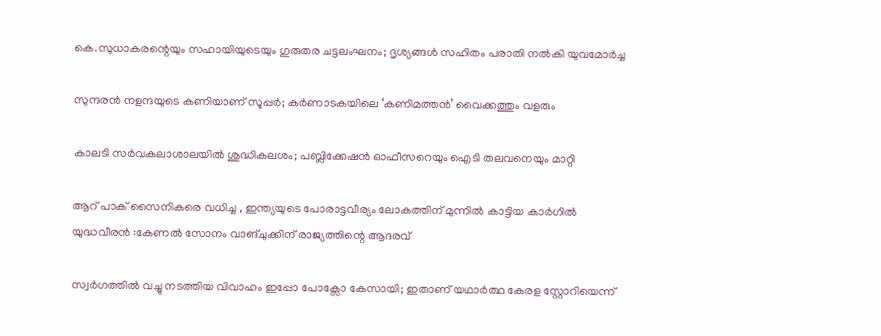കെ.സുധാകരന്റെയും സഹായിയുടെയും ഗുരുതര ചട്ടലംഘനം; ദൃശ്യങ്ങൾ സഹിതം പരാതി നൽകി യുവമോർച്ച

സുന്ദരന്‍ നളന്ദയുടെ കണിയാണ് സൂപ്പര്‍; കര്‍ണാടകയിലെ ‘കണിമത്തന്‍’ വൈക്കത്തും വളരും

കാലടി സര്‍വകലാശാലയില്‍ ശുദ്ധികലശം; പബ്ലിക്കേഷന്‍ ഓഫീസറെയും ഐടി തലവനെയും മാറ്റി

ആറ് പാക് സൈനികരെ വധിച്ച , ഇന്ത്യയുടെ പോരാട്ടവീര്യം ലോകത്തിന് മുന്നിൽ കാട്ടിയ കാർഗിൽ യുദ്ധവീരൻ :കേണൽ സോനം വാങ്ചുക്കിന് രാജ്യത്തിന്റെ ആദരവ്

സ്വർഗത്തിൽ വച്ചു നടത്തിയ വിവാഹം ഇപ്പോ പോക്സോ കേസായി; ഇതാണ് യഥാർത്ഥ കേരള സ്റ്റോറിയെന്ന്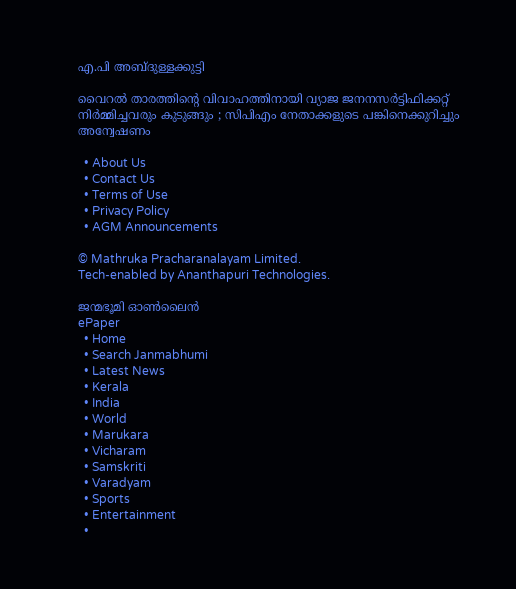എ.പി അബ്ദുള്ളക്കുട്ടി

വൈറൽ താരത്തിന്റെ വിവാഹത്തിനായി വ്യാജ ജനനസർട്ടിഫിക്കറ്റ് നിർമ്മിച്ചവരും കുടുങ്ങും ; സിപിഎം നേതാക്കളുടെ പങ്കിനെക്കുറിച്ചും അന്വേഷണം

  • About Us
  • Contact Us
  • Terms of Use
  • Privacy Policy
  • AGM Announcements

© Mathruka Pracharanalayam Limited.
Tech-enabled by Ananthapuri Technologies.

ജന്മഭൂമി ഓണ്‍ലൈന്‍
ePaper
  • Home
  • Search Janmabhumi
  • Latest News
  • Kerala
  • India
  • World
  • Marukara
  • Vicharam
  • Samskriti
  • Varadyam
  • Sports
  • Entertainment
  •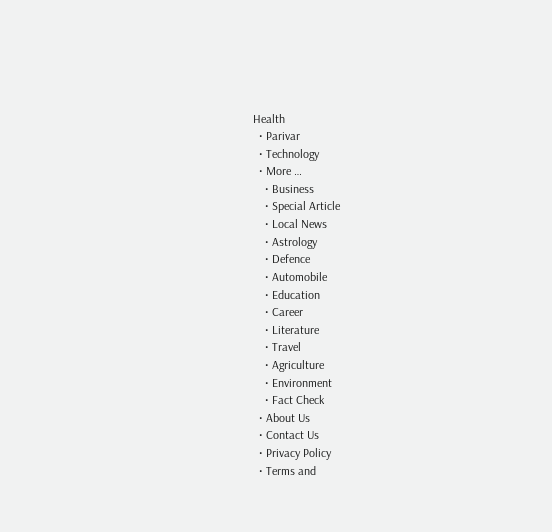Health
  • Parivar
  • Technology
  • More …
    • Business
    • Special Article
    • Local News
    • Astrology
    • Defence
    • Automobile
    • Education
    • Career
    • Literature
    • Travel
    • Agriculture
    • Environment
    • Fact Check
  • About Us
  • Contact Us
  • Privacy Policy
  • Terms and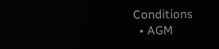Conditions
  • AGM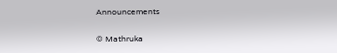Announcements

© Mathruka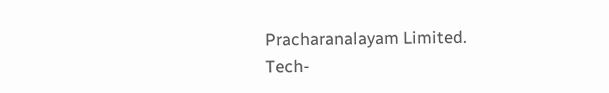Pracharanalayam Limited.
Tech-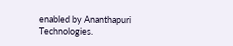enabled by Ananthapuri Technologies.